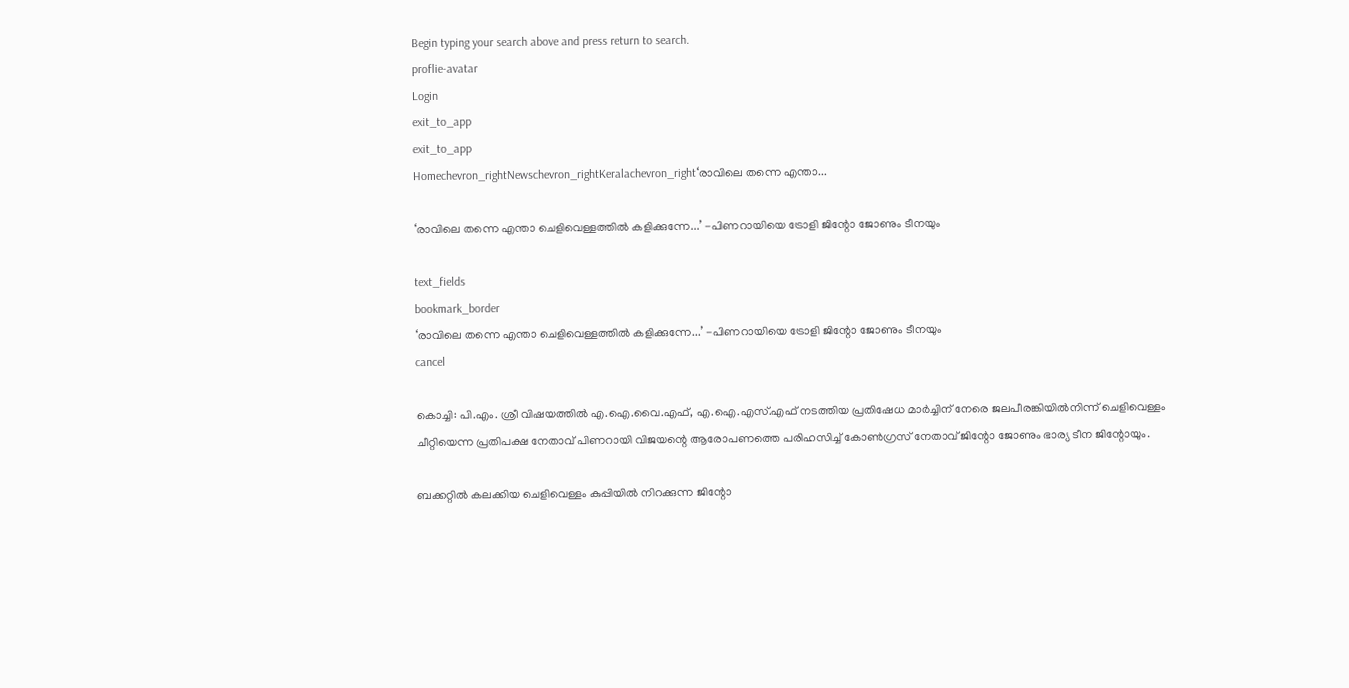Begin typing your search above and press return to search.
proflie-avatar
Login
exit_to_app
exit_to_app
Homechevron_rightNewschevron_rightKeralachevron_right‘രാവിലെ തന്നെ എന്താ...

‘രാവിലെ തന്നെ എന്താ ചെളിവെള്ളത്തിൽ കളിക്കുന്നേ...’ -പിണറായിയെ ട്രോളി ജിന്റോ ജോണും ടീനയും

text_fields
bookmark_border
‘രാവിലെ തന്നെ എന്താ ചെളിവെള്ളത്തിൽ കളിക്കുന്നേ...’ -പിണറായിയെ ട്രോളി ജിന്റോ ജോണും ടീനയും
cancel

കൊച്ചി: പി.എം. ശ്രീ വിഷയത്തിൽ എ.ഐ.വൈ.എഫ്, എ.ഐ.എസ്.എഫ് നടത്തിയ പ്രതിഷേധ മാർച്ചിന് നേരെ ജലപീരങ്കിയിൽനിന്ന് ചെളിവെള്ളം ചീറ്റിയെന്ന പ്രതിപക്ഷ നേതാവ് പിണറായി വിജയന്റെ ആരോപണത്തെ പരിഹസിച്ച് കോൺഗ്രസ് നേതാവ് ജിന്റോ ജോണും ഭാര്യ ടീന ജിന്റോയും.

ബക്കറ്റിൽ കലക്കിയ ചെളിവെള്ളം കുപ്പിയിൽ നിറക്കുന്ന ജിന്റോ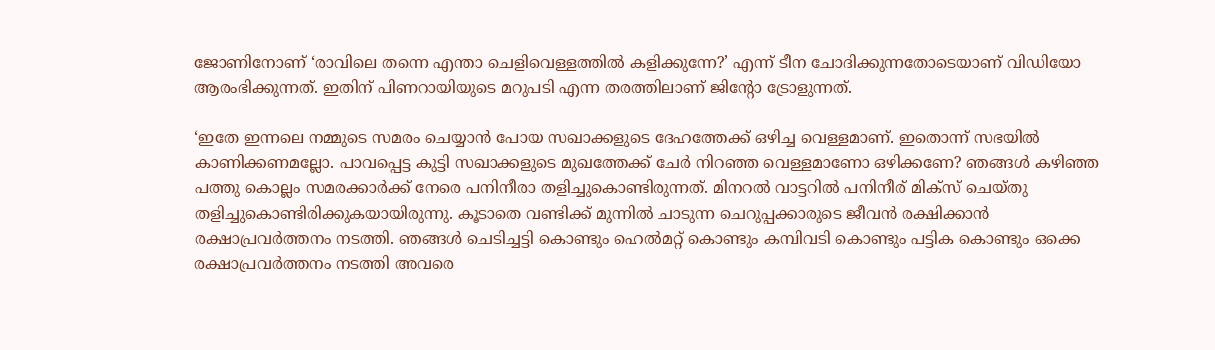ജോണിനോണ് ‘രാവിലെ തന്നെ എന്താ ചെളിവെള്ളത്തിൽ കളിക്കുന്നേ?’ എന്ന് ടീന ചോദിക്കുന്നതോടെയാണ് വിഡിയോ ആരംഭിക്കുന്നത്. ഇതിന് പിണറായിയുടെ മറുപടി എന്ന തരത്തിലാണ് ജിന്റോ ട്രോളുന്നത്.

‘ഇതേ ഇന്നലെ നമ്മുടെ സമരം ചെയ്യാൻ പോയ സഖാക്കളുടെ ദേഹത്തേക്ക് ഒഴിച്ച വെള്ളമാണ്. ഇതൊന്ന് സഭയിൽ കാണിക്കണമല്ലോ. പാവപ്പെട്ട കുട്ടി സഖാക്കളുടെ മുഖത്തേക്ക് ചേർ നിറഞ്ഞ വെള്ളമാണോ ഒഴിക്കണേ? ഞങ്ങൾ കഴിഞ്ഞ പത്തു കൊല്ലം സമരക്കാർക്ക് നേരെ പനിനീരാ തളിച്ചുകൊണ്ടിരുന്നത്. മിനറൽ വാട്ടറിൽ പനിനീര് മിക്സ് ചെയ്തു തളിച്ചുകൊണ്ടിരിക്കുകയായിരുന്നു. കൂടാതെ വണ്ടിക്ക് മുന്നിൽ ചാടുന്ന ചെറുപ്പക്കാരുടെ ജീവൻ രക്ഷിക്കാൻ രക്ഷാപ്രവർത്തനം നടത്തി. ഞങ്ങൾ ചെടിച്ചട്ടി കൊണ്ടും ഹെൽമറ്റ് കൊണ്ടും കമ്പിവടി കൊണ്ടും പട്ടിക കൊണ്ടും ഒക്കെ രക്ഷാപ്രവർത്തനം നടത്തി അവരെ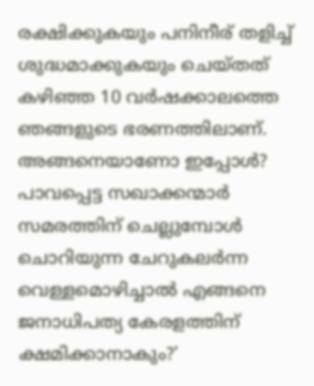രക്ഷിക്കുകയും പനിനീര് തളിച്ച് ശുദ്ധമാക്കുകയും ചെയ്തത് കഴിഞ്ഞ 10 വർഷക്കാലത്തെ ഞങ്ങളുടെ ഭരണത്തിലാണ്. അങ്ങനെയാണോ ഇപ്പോൾ? പാവപ്പെട്ട സഖാക്കന്മാർ സമരത്തിന് ചെല്ലുമ്പോൾ ചൊറിയുന്ന ചേറുകലർന്ന വെള്ളമൊഴിച്ചാൽ എങ്ങനെ ജനാധിപത്യ കേരളത്തിന് ക്ഷമിക്കാനാകും?’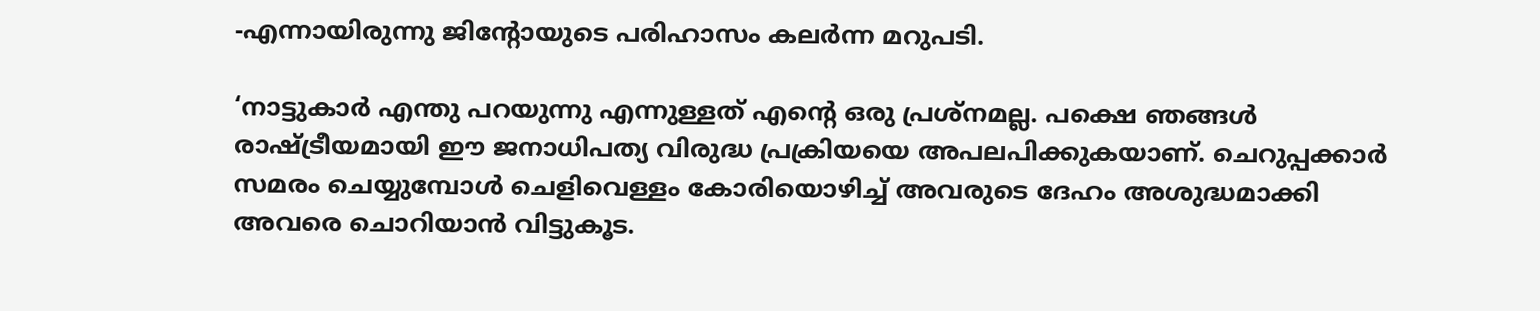-എന്നായിരുന്നു ജിന്റോയുടെ പരിഹാസം കലർന്ന മറുപടി.

‘നാട്ടുകാർ എന്തു പറയുന്നു എന്നുള്ളത് എന്റെ ഒരു പ്രശ്നമല്ല. പക്ഷെ ഞങ്ങൾ രാഷ്ട്രീയമായി ഈ ജനാധിപത്യ വിരുദ്ധ പ്രക്രിയയെ അപലപിക്കുകയാണ്. ചെറുപ്പക്കാർ സമരം ചെയ്യുമ്പോൾ ചെളിവെള്ളം കോരിയൊഴിച്ച് അവരുടെ ദേഹം അശുദ്ധമാക്കി അവരെ ചൊറിയാൻ വിട്ടുകൂട.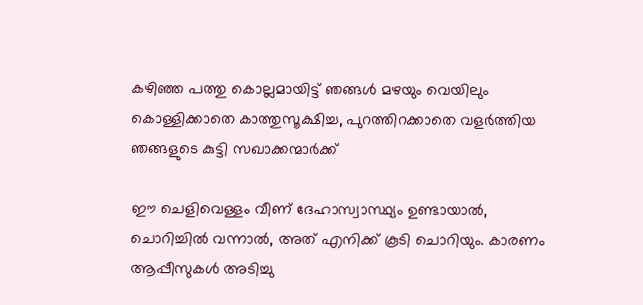കഴിഞ്ഞ പത്തു കൊല്ലമായിട്ട് ഞങ്ങൾ മഴയും വെയിലും കൊള്ളിക്കാതെ കാത്തുസൂക്ഷിച്ച, പുറത്തിറക്കാതെ വളർത്തിയ ഞങ്ങളുടെ കുട്ടി സഖാക്കന്മാർക്ക്

ഈ ചെളിവെള്ളം വീണ് ദേഹാസ്വാസ്ഥ്യം ഉണ്ടായാൽ, ചൊറിച്ചിൽ വന്നാൽ, അത് എനിക്ക് കൂടി ചൊറിയും. കാരണം ആപ്പീസുകൾ അടിച്ചു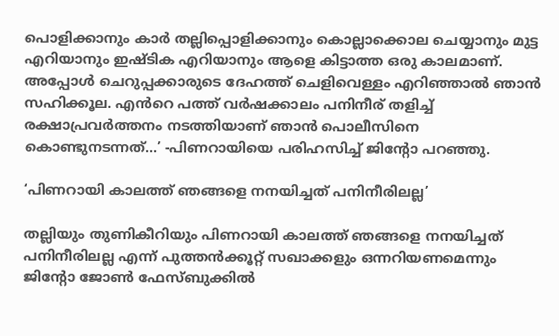പൊളിക്കാനും കാർ തല്ലിപ്പൊളിക്കാനും കൊല്ലാക്കൊല ചെയ്യാനും മുട്ട എറിയാനും ഇഷ്ടിക എറിയാനും ആളെ കിട്ടാത്ത ഒരു കാലമാണ്. അപ്പോൾ ചെറുപ്പക്കാരുടെ ദേഹത്ത് ചെളിവെള്ളം എറിഞ്ഞാൽ ഞാൻ സഹിക്കൂല. എൻറെ പത്ത് വർഷക്കാലം പനിനീര് തളിച്ച് രക്ഷാപ്രവർത്തനം നടത്തിയാണ് ഞാൻ പൊലീസിനെ കൊണ്ടുനടന്നത്...’ -പിണറായിയെ പരിഹസിച്ച് ജിന്റോ പറഞ്ഞു.

‘പിണറായി കാലത്ത് ഞങ്ങളെ നനയിച്ചത് പനിനീരിലല്ല’

തല്ലിയും തുണികീറിയും പിണറായി കാലത്ത് ഞങ്ങളെ നനയിച്ചത് പനിനീരിലല്ല എന്ന് പുത്തൻക്കൂറ്റ് സഖാക്കളും ഒന്നറിയണമെന്നും ജിന്റോ ജോൺ ഫേസ്ബുക്കിൽ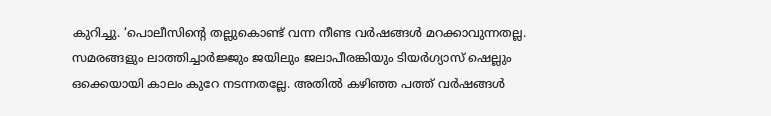കുറിച്ചു. ‘പൊലീസിന്റെ തല്ലുകൊണ്ട് വന്ന നീണ്ട വർഷങ്ങൾ മറക്കാവുന്നതല്ല. സമരങ്ങളും ലാത്തിച്ചാർജ്ജും ജയിലും ജലാപീരങ്കിയും ടിയർഗ്യാസ് ഷെല്ലും ഒക്കെയായി കാലം കുറേ നടന്നതല്ലേ. അതിൽ കഴിഞ്ഞ പത്ത് വർഷങ്ങൾ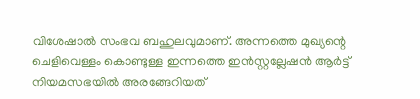വിശേഷാൽ സംഭവ ബഹുലവുമാണ്. അന്നത്തെ മുഖ്യന്റെ ചെളിവെള്ളം കൊണ്ടുള്ള ഇന്നത്തെ ഇൻസ്റ്റല്ലേഷൻ ആർട്ട്‌ നിയമസഭയിൽ അരങ്ങേറിയത്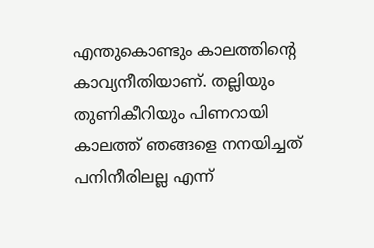എന്തുകൊണ്ടും കാലത്തിന്റെ കാവ്യനീതിയാണ്. തല്ലിയും തുണികീറിയും പിണറായി കാലത്ത് ഞങ്ങളെ നനയിച്ചത് പനിനീരിലല്ല എന്ന്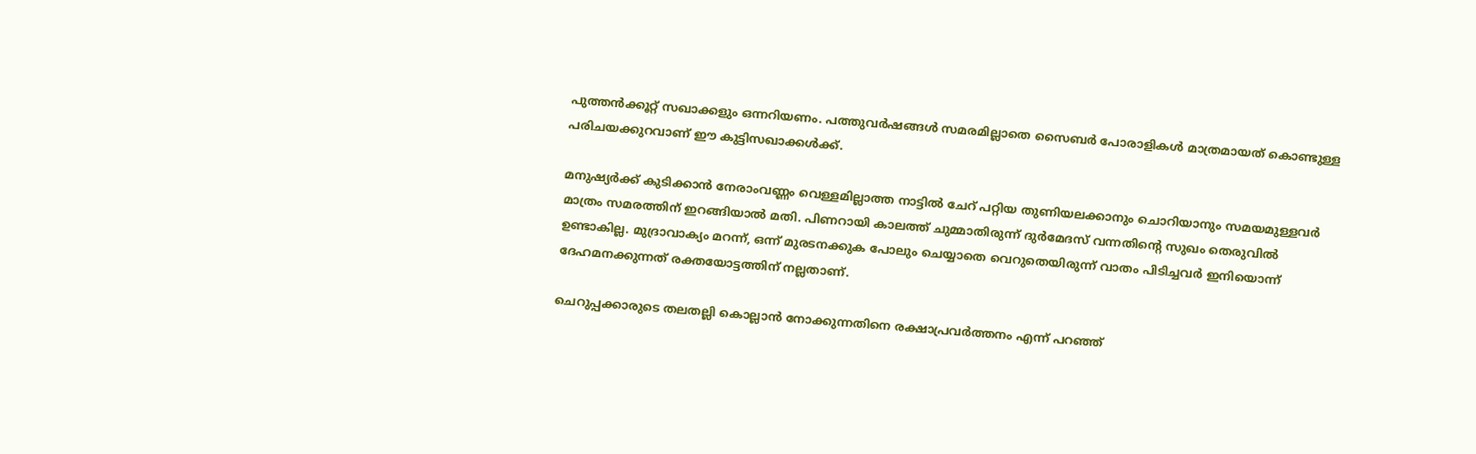പുത്തൻക്കൂറ്റ് സഖാക്കളും ഒന്നറിയണം. പത്തുവർഷങ്ങൾ സമരമില്ലാതെ സൈബർ പോരാളികൾ മാത്രമായത് കൊണ്ടുള്ള പരിചയക്കുറവാണ് ഈ കുട്ടിസഖാക്കൾക്ക്.

മനുഷ്യർക്ക് കുടിക്കാൻ നേരാംവണ്ണം വെള്ളമില്ലാത്ത നാട്ടിൽ ചേറ് പറ്റിയ തുണിയലക്കാനും ചൊറിയാനും സമയമുള്ളവർ മാത്രം സമരത്തിന് ഇറങ്ങിയാൽ മതി. പിണറായി കാലത്ത് ചുമ്മാതിരുന്ന് ദുർമേദസ് വന്നതിന്റെ സുഖം തെരുവിൽ ഉണ്ടാകില്ല. മുദ്രാവാക്യം മറന്ന്, ഒന്ന് മുരടനക്കുക പോലും ചെയ്യാതെ വെറുതെയിരുന്ന് വാതം പിടിച്ചവർ ഇനിയൊന്ന് ദേഹമനക്കുന്നത് രക്തയോട്ടത്തിന് നല്ലതാണ്.

ചെറുപ്പക്കാരുടെ തലതല്ലി കൊല്ലാൻ നോക്കുന്നതിനെ രക്ഷാപ്രവർത്തനം എന്ന് പറഞ്ഞ്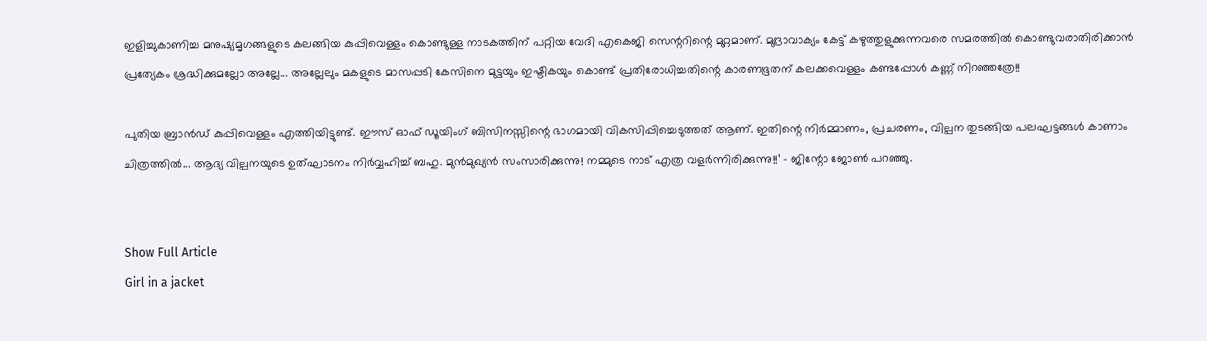ഇളിച്ചുകാണിച്ച മനുഷ്യമൃഗങ്ങളുടെ കലങ്ങിയ കുപ്പിവെള്ളം കൊണ്ടുള്ള നാടകത്തിന് പറ്റിയ വേദി എകെജി സെന്ററിന്റെ മുറ്റമാണ്. മുദ്രാവാക്യം കേട്ട് കഴുത്തുളുക്കുന്നവരെ സമരത്തിൽ കൊണ്ടുവരാതിരിക്കാൻ പ്രത്യേകം ശ്രദ്ധിക്കുമല്ലോ അല്ലേ... അല്ലേലും മകളുടെ മാസപ്പടി കേസിനെ മുട്ടയും ഇഷ്ടികയും കൊണ്ട് പ്രതിരോധിച്ചതിന്റെ കാരണഭൂതന് കലക്കവെള്ളം കണ്ടപ്പോൾ കണ്ണ് നിറഞ്ഞത്രേ!!

പുതിയ ബ്രാൻഡ് കുപ്പിവെള്ളം എത്തിയിട്ടുണ്ട്. ഈസ് ഓഫ് ഡൂയിംഗ് ബിസിനസ്സിന്റെ ഭാഗമായി വികസിപ്പിച്ചെടുത്തത് ആണ്. ഇതിന്റെ നിർമ്മാണം, പ്രചരണം, വില്പന തുടങ്ങിയ പലഘട്ടങ്ങൾ കാണാം ചിത്രത്തിൽ... ആദ്യ വില്പനയുടെ ഉത്ഘാടനം നിർവ്വഹിച്ച് ബഹു. മുൻമുഖ്യൻ സംസാരിക്കുന്നു! നമ്മുടെ നാട് എത്ര വളർന്നിരിക്കുന്നു!!’ - ജിന്റോ ജോൺ പറഞ്ഞു.


Show Full Article
Girl in a jacket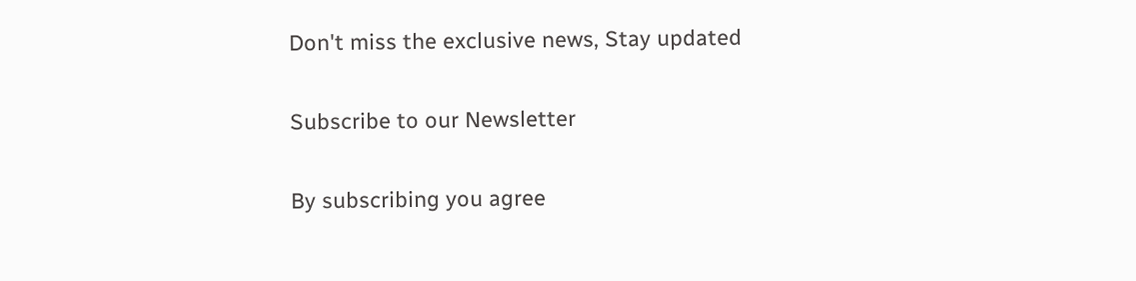Don't miss the exclusive news, Stay updated

Subscribe to our Newsletter

By subscribing you agree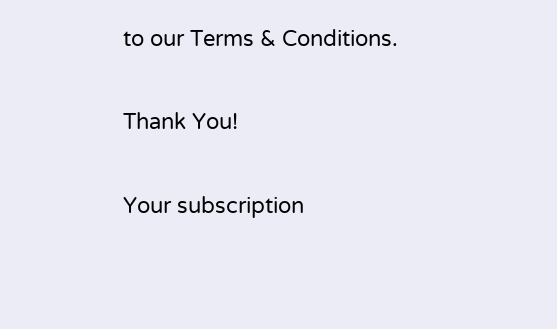to our Terms & Conditions.

Thank You!

Your subscription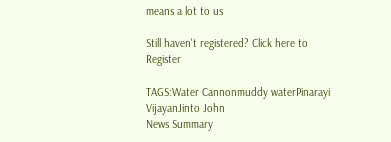means a lot to us

Still haven't registered? Click here to Register

TAGS:Water Cannonmuddy waterPinarayi VijayanJinto John
News Summary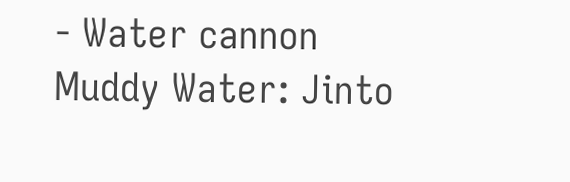- Water cannon Muddy Water: Jinto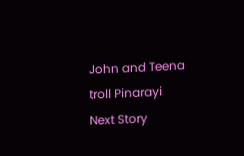John and Teena troll Pinarayi
Next Story